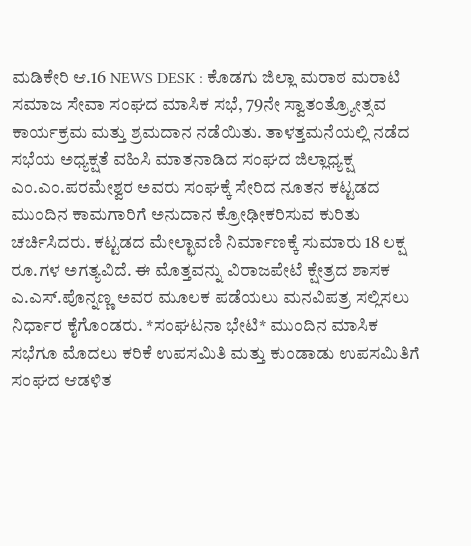ಮಡಿಕೇರಿ ಆ.16 NEWS DESK : ಕೊಡಗು ಜಿಲ್ಲಾ ಮರಾಠ ಮರಾಟಿ ಸಮಾಜ ಸೇವಾ ಸಂಘದ ಮಾಸಿಕ ಸಭೆ, 79ನೇ ಸ್ವಾತಂತ್ರ್ಯೋತ್ಸವ ಕಾರ್ಯಕ್ರಮ ಮತ್ತು ಶ್ರಮದಾನ ನಡೆಯಿತು. ತಾಳತ್ತಮನೆಯಲ್ಲಿ ನಡೆದ ಸಭೆಯ ಅಧ್ಯಕ್ಷತೆ ವಹಿಸಿ ಮಾತನಾಡಿದ ಸಂಘದ ಜಿಲ್ಲಾಧ್ಯಕ್ಷ ಎಂ.ಎಂ.ಪರಮೇಶ್ವರ ಅವರು ಸಂಘಕ್ಕೆ ಸೇರಿದ ನೂತನ ಕಟ್ಟಡದ ಮುಂದಿನ ಕಾಮಗಾರಿಗೆ ಅನುದಾನ ಕ್ರೋಢೀಕರಿಸುವ ಕುರಿತು ಚರ್ಚಿಸಿದರು. ಕಟ್ಟಡದ ಮೇಲ್ಛಾವಣಿ ನಿರ್ಮಾಣಕ್ಕೆ ಸುಮಾರು 18 ಲಕ್ಷ ರೂ.ಗಳ ಅಗತ್ಯವಿದೆ. ಈ ಮೊತ್ತವನ್ನು ವಿರಾಜಪೇಟೆ ಕ್ಷೇತ್ರದ ಶಾಸಕ ಎ.ಎಸ್.ಪೊನ್ನಣ್ಣ ಅವರ ಮೂಲಕ ಪಡೆಯಲು ಮನವಿಪತ್ರ ಸಲ್ಲಿಸಲು ನಿರ್ಧಾರ ಕೈಗೊಂಡರು. *ಸಂಘಟನಾ ಭೇಟಿ* ಮುಂದಿನ ಮಾಸಿಕ ಸಭೆಗೂ ಮೊದಲು ಕರಿಕೆ ಉಪಸಮಿತಿ ಮತ್ತು ಕುಂಡಾಡು ಉಪಸಮಿತಿಗೆ ಸಂಘದ ಆಡಳಿತ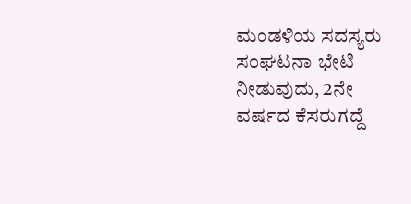ಮಂಡಳಿಯ ಸದಸ್ಯರು ಸಂಘಟನಾ ಭೇಟಿ ನೀಡುವುದು, 2ನೇ ವರ್ಷದ ಕೆಸರುಗದ್ದೆ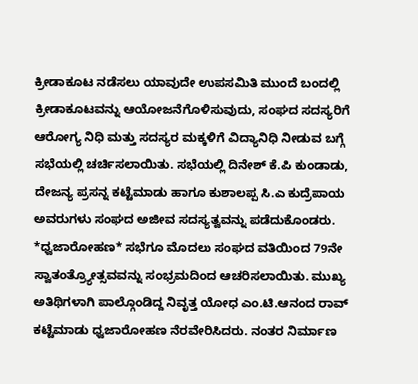ಕ್ರೀಡಾಕೂಟ ನಡೆಸಲು ಯಾವುದೇ ಉಪಸಮಿತಿ ಮುಂದೆ ಬಂದಲ್ಲಿ ಕ್ರೀಡಾಕೂಟವನ್ನು ಆಯೋಜನೆಗೊಳಿಸುವುದು, ಸಂಘದ ಸದಸ್ಯರಿಗೆ ಆರೋಗ್ಯ ನಿಧಿ ಮತ್ತು ಸದಸ್ಯರ ಮಕ್ಕಳಿಗೆ ವಿದ್ಯಾನಿಧಿ ನೀಡುವ ಬಗ್ಗೆ ಸಭೆಯಲ್ಲಿ ಚರ್ಚಿಸಲಾಯಿತು. ಸಭೆಯಲ್ಲಿ ದಿನೇಶ್ ಕೆ.ಪಿ ಕುಂಡಾಡು, ದೇಜನ್ಯ ಪ್ರಸನ್ನ ಕಟ್ಟೆಮಾಡು ಹಾಗೂ ಕುಶಾಲಪ್ಪ ಸಿ.ಎ ಕುದ್ರೆಪಾಯ ಅವರುಗಳು ಸಂಘದ ಅಜೀವ ಸದಸ್ಯತ್ವವನ್ನು ಪಡೆದುಕೊಂಡರು. *ಧ್ವಜಾರೋಹಣ* ಸಭೆಗೂ ಮೊದಲು ಸಂಘದ ವತಿಯಿಂದ 79ನೇ ಸ್ವಾತಂತ್ರ್ಯೋತ್ಸವವನ್ನು ಸಂಭ್ರಮದಿಂದ ಆಚರಿಸಲಾಯಿತು. ಮುಖ್ಯ ಅತಿಥಿಗಳಾಗಿ ಪಾಲ್ಗೊಂಡಿದ್ದ ನಿವೃತ್ತ ಯೋಧ ಎಂ.ಟಿ.ಆನಂದ ರಾವ್ ಕಟ್ಟೆಮಾಡು ಧ್ವಜಾರೋಹಣ ನೆರವೇರಿಸಿದರು. ನಂತರ ನಿರ್ಮಾಣ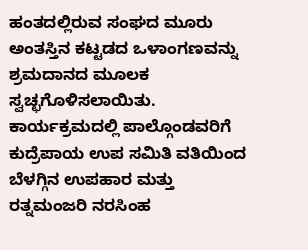ಹಂತದಲ್ಲಿರುವ ಸಂಘದ ಮೂರು ಅಂತಸ್ತಿನ ಕಟ್ಟಡದ ಒಳಾಂಗಣವನ್ನು ಶ್ರಮದಾನದ ಮೂಲಕ ಸ್ವಚ್ಛಗೊಳಿಸಲಾಯಿತು. ಕಾರ್ಯಕ್ರಮದಲ್ಲಿ ಪಾಲ್ಗೊಂಡವರಿಗೆ ಕುದ್ರೆಪಾಯ ಉಪ ಸಮಿತಿ ವತಿಯಿಂದ ಬೆಳಗ್ಗಿನ ಉಪಹಾರ ಮತ್ತು ರತ್ನಮಂಜರಿ ನರಸಿಂಹ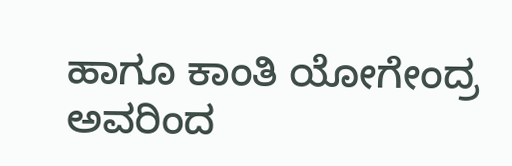ಹಾಗೂ ಕಾಂತಿ ಯೋಗೇಂದ್ರ ಅವರಿಂದ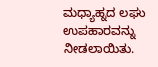ಮಧ್ಯಾಹ್ನದ ಲಘು ಉಪಹಾರವನ್ನು ನೀಡಲಾಯಿತು.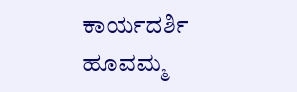ಕಾರ್ಯದರ್ಶಿ ಹೂವಮ್ಮ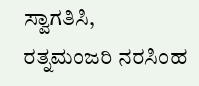ಸ್ವಾಗತಿಸಿ, ರತ್ನಮಂಜರಿ ನರಸಿಂಹ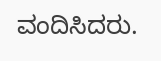ವಂದಿಸಿದರು.